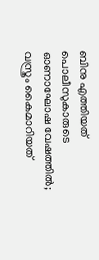ബിനു എത്തിയത് പൊലീസുകാരുടെ ഓണാഘോഷ‌ വേഷത്തിൽ; വസ്ത്രം കൈമാറിയത്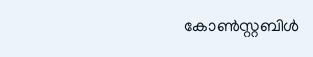കോൺസ്റ്റബിൾ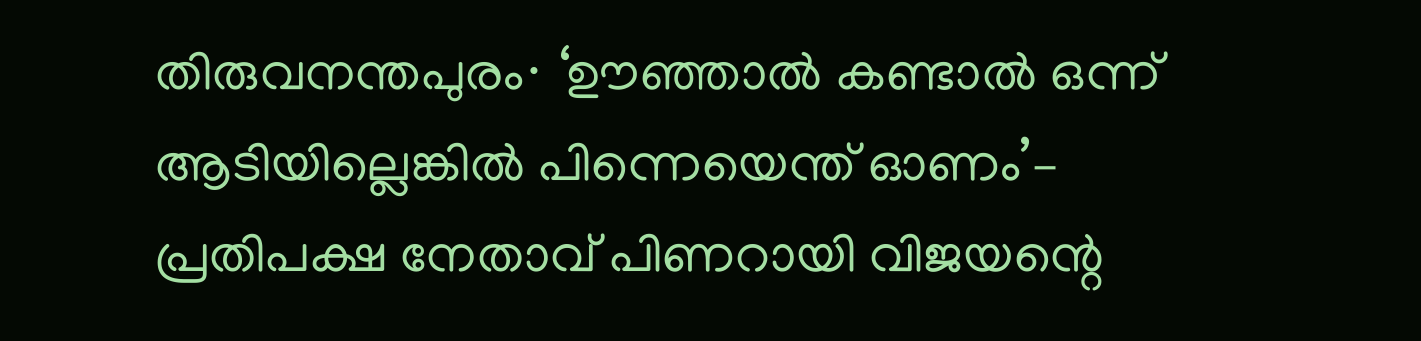തിരുവനന്തപുരം∙ ‘ഊഞ്ഞാൽ കണ്ടാൽ ഒന്ന് ആടിയില്ലെങ്കിൽ പിന്നെയെന്ത് ഓണം’– പ്രതിപക്ഷ നേതാവ് പിണറായി വിജയന്റെ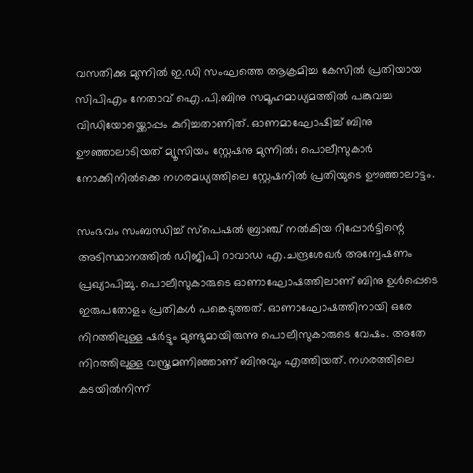വസതിക്കു മുന്നിൽ ഇ.ഡി സംഘത്തെ ആക്രമിച്ച കേസിൽ പ്രതിയായ സിപിഎം നേതാവ് ഐ.പി.ബിനു സമൂഹമാധ്യമത്തിൽ പങ്കുവച്ച വിഡിയോയ്ക്കൊപ്പം കുറിച്ചതാണിത്. ഓണമാഘോഷിച്ച് ബിനു ഊഞ്ഞാലാടിയത് മ്യൂസിയം സ്റ്റേഷനു മുന്നിൽ; പൊലീസുകാർ നോക്കിനിൽക്കെ നഗരമധ്യത്തിലെ സ്റ്റേഷനിൽ പ്രതിയുടെ ഊഞ്ഞാലാട്ടം.

സംഭവം സംബന്ധിച്ച് സ്പെഷൽ ബ്രാഞ്ച് നൽകിയ റിപ്പോർട്ടിന്റെ അടിസ്ഥാനത്തിൽ ഡിജിപി റാവാഡ എ.ചന്ദ്രശേഖർ അന്വേഷണം പ്രഖ്യാപിച്ചു. പൊലീസുകാരുടെ ഓണാഘോഷത്തിലാണ് ബിനു ഉൾപ്പെടെ ഇരുപതോളം പ്രതികൾ പങ്കെടുത്തത്. ഓണാഘോഷത്തിനായി ഒരേ നിറത്തിലുള്ള ഷർട്ടും മുണ്ടുമായിരുന്നു പൊലീസുകാരുടെ വേഷം. അതേ നിറത്തിലുള്ള വസ്ത്രമണിഞ്ഞാണ് ബിനുവും എത്തിയത്. നഗരത്തിലെ കടയിൽനിന്ന്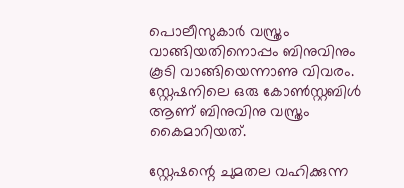പൊലീസുകാർ വസ്ത്രം വാങ്ങിയതിനൊപ്പം ബിനുവിനും കൂടി വാങ്ങിയെന്നാണു വിവരം. സ്റ്റേഷനിലെ ഒരു കോൺസ്റ്റബിൾ ആണ് ബിനുവിനു വസ്ത്രം കൈമാറിയത്.

സ്റ്റേഷന്റെ ചുമതല വഹിക്കുന്ന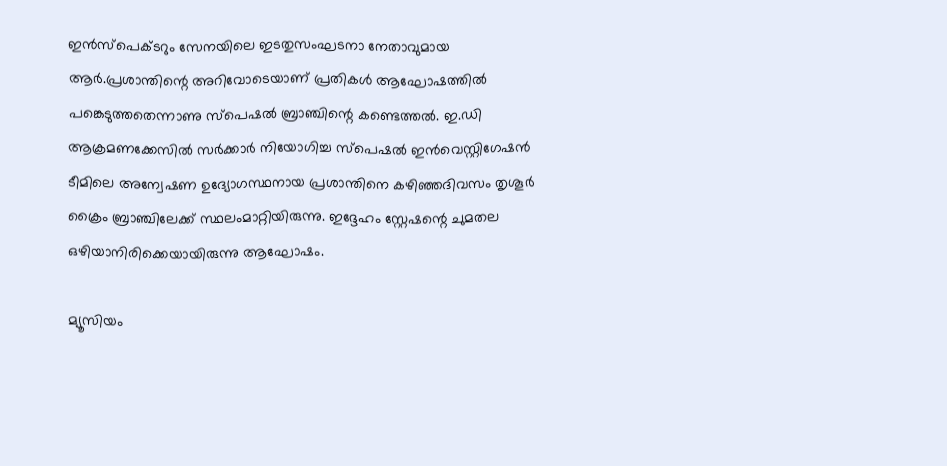ഇൻസ്പെക്ടറും സേനയിലെ ഇടതുസംഘടനാ നേതാവുമായ ആർ.പ്രശാന്തിന്റെ അറിവോടെയാണ് പ്രതികൾ ആഘോഷത്തിൽ പങ്കെടുത്തതെന്നാണു സ്പെഷൽ ബ്രാഞ്ചിന്റെ കണ്ടെത്തൽ. ഇ.ഡി ആക്രമണക്കേസിൽ സർക്കാർ നിയോഗിച്ച സ്പെഷൽ ഇൻവെസ്റ്റിഗേഷൻ ടീമിലെ അന്വേഷണ ഉദ്യോഗസ്ഥനായ പ്രശാന്തിനെ കഴിഞ്ഞദിവസം തൃശൂർ ക്രൈം ബ്രാഞ്ചിലേക്ക് സ്ഥലംമാറ്റിയിരുന്നു. ഇദ്ദേഹം സ്റ്റേഷന്റെ ചുമതല ഒഴിയാനിരിക്കെയായിരുന്നു ആഘോഷം.

മ്യൂസിയം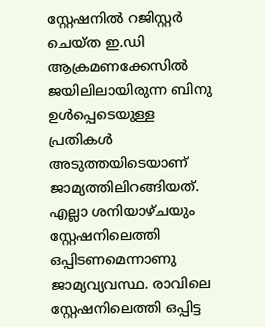സ്റ്റേഷനിൽ റജിസ്റ്റർ ചെയ്ത ഇ.ഡി ആക്രമണക്കേസിൽ ജയിലിലായിരുന്ന ബിനു ഉൾപ്പെടെയുള്ള പ്രതികൾ അടുത്തയിടെയാണ് ജാമ്യത്തിലിറങ്ങിയത്. എല്ലാ ശനിയാഴ്ചയും സ്റ്റേഷനിലെത്തി ഒപ്പിടണമെന്നാണു ജാമ്യവ്യവസ്ഥ. രാവിലെ സ്റ്റേഷനിലെത്തി ഒപ്പിട്ട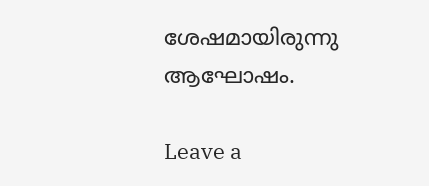ശേഷമായിരുന്നു ആഘോഷം.

Leave a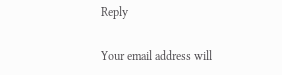Reply

Your email address will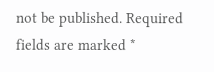not be published. Required fields are marked *